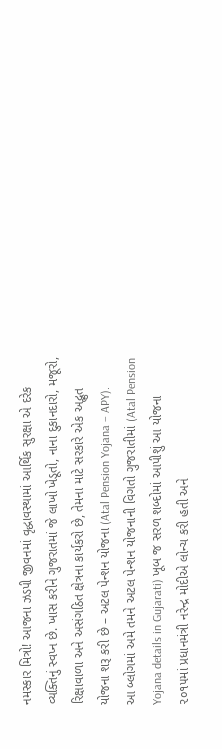નમસ્કાર મિત્રો! આજના ઝડપી જીવનમાં વૃદ્ધાવસ્થામાં આર્થિક સુરક્ષા એ દરેક વ્યક્તિનું સ્વપ્ન છે. ખાસ કરીને ગુજરાતમાં જે લાખો ખેડૂતો, નાના દુકાનદારો, મજૂરો, રિક્ષાવાળા અને અસંગઠિત ક્ષેત્રના કાર્યકરો છે, તેમના માટે સરકારે એક અદ્ભુત યોજના શરૂ કરી છે – અટલ પેન્શન યોજના (Atal Pension Yojana – APY).
આ બ્લોગમાં અમે તમને અટલ પેન્શન યોજનાની વિગતો ગુજરાતીમાં (Atal Pension Yojana details in Gujarati) ખૂબ જ સરળ શબ્દોમાં આપીશું આ યોજના ૨૦૧૫માં પ્રધાનમંત્રી નરેન્દ્ર મોદીએ લોન્ચ કરી હતી અને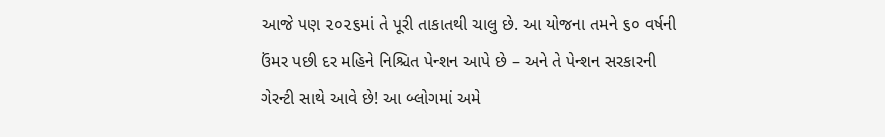આજે પણ ૨૦૨૬માં તે પૂરી તાકાતથી ચાલુ છે. આ યોજના તમને ૬૦ વર્ષની ઉંમર પછી દર મહિને નિશ્ચિત પેન્શન આપે છે – અને તે પેન્શન સરકારની ગેરન્ટી સાથે આવે છે! આ બ્લોગમાં અમે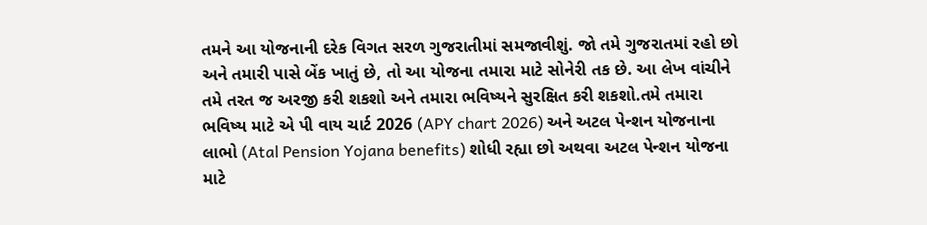તમને આ યોજનાની દરેક વિગત સરળ ગુજરાતીમાં સમજાવીશું. જો તમે ગુજરાતમાં રહો છો અને તમારી પાસે બેંક ખાતું છે, તો આ યોજના તમારા માટે સોનેરી તક છે. આ લેખ વાંચીને તમે તરત જ અરજી કરી શકશો અને તમારા ભવિષ્યને સુરક્ષિત કરી શકશો.તમે તમારા ભવિષ્ય માટે એ પી વાય ચાર્ટ 2026 (APY chart 2026) અને અટલ પેન્શન યોજનાના લાભો (Atal Pension Yojana benefits) શોધી રહ્યા છો અથવા અટલ પેન્શન યોજના માટે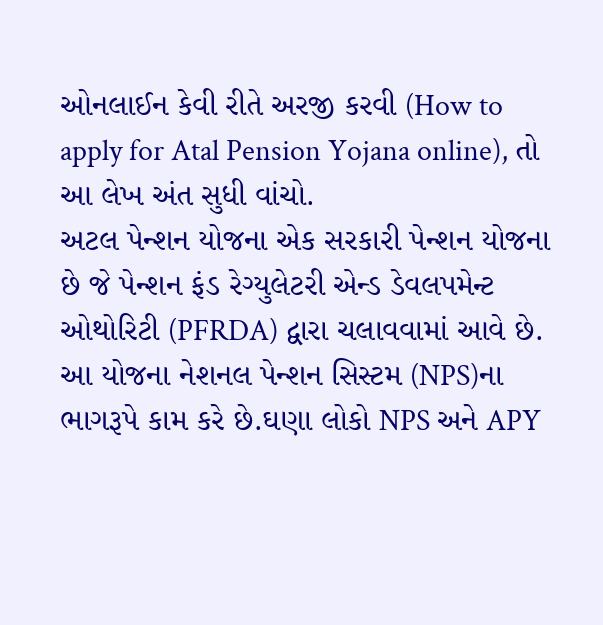ઓનલાઈન કેવી રીતે અરજી કરવી (How to apply for Atal Pension Yojana online), તો આ લેખ અંત સુધી વાંચો.
અટલ પેન્શન યોજના એક સરકારી પેન્શન યોજના છે જે પેન્શન ફંડ રેગ્યુલેટરી એન્ડ ડેવલપમેન્ટ ઓથોરિટી (PFRDA) દ્વારા ચલાવવામાં આવે છે. આ યોજના નેશનલ પેન્શન સિસ્ટમ (NPS)ના ભાગરૂપે કામ કરે છે.ઘણા લોકો NPS અને APY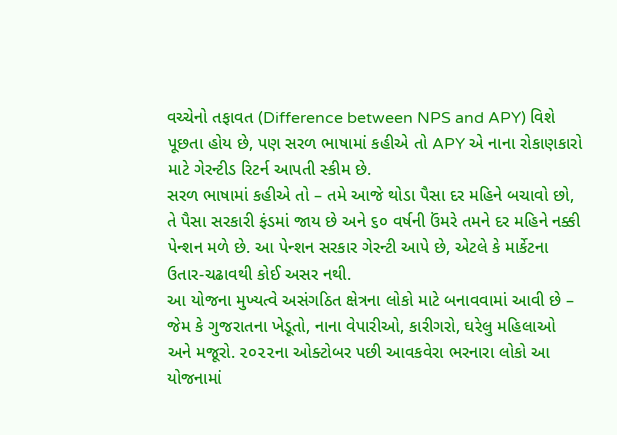વચ્ચેનો તફાવત (Difference between NPS and APY) વિશે પૂછતા હોય છે, પણ સરળ ભાષામાં કહીએ તો APY એ નાના રોકાણકારો માટે ગેરન્ટીડ રિટર્ન આપતી સ્કીમ છે.
સરળ ભાષામાં કહીએ તો – તમે આજે થોડા પૈસા દર મહિને બચાવો છો, તે પૈસા સરકારી ફંડમાં જાય છે અને ૬૦ વર્ષની ઉંમરે તમને દર મહિને નક્કી પેન્શન મળે છે. આ પેન્શન સરકાર ગેરન્ટી આપે છે, એટલે કે માર્કેટના ઉતાર-ચઢાવથી કોઈ અસર નથી.
આ યોજના મુખ્યત્વે અસંગઠિત ક્ષેત્રના લોકો માટે બનાવવામાં આવી છે – જેમ કે ગુજરાતના ખેડૂતો, નાના વેપારીઓ, કારીગરો, ઘરેલુ મહિલાઓ અને મજૂરો. ૨૦૨૨ના ઓક્ટોબર પછી આવકવેરા ભરનારા લોકો આ યોજનામાં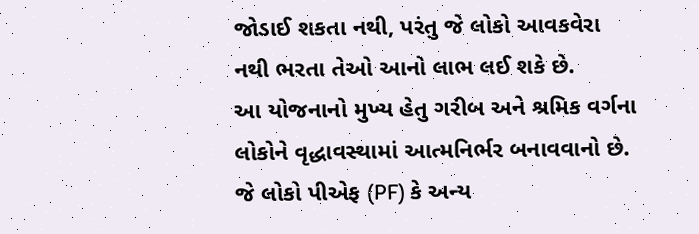જોડાઈ શકતા નથી, પરંતુ જે લોકો આવકવેરા નથી ભરતા તેઓ આનો લાભ લઈ શકે છે.
આ યોજનાનો મુખ્ય હેતુ ગરીબ અને શ્રમિક વર્ગના લોકોને વૃદ્ધાવસ્થામાં આત્મનિર્ભર બનાવવાનો છે. જે લોકો પીએફ (PF) કે અન્ય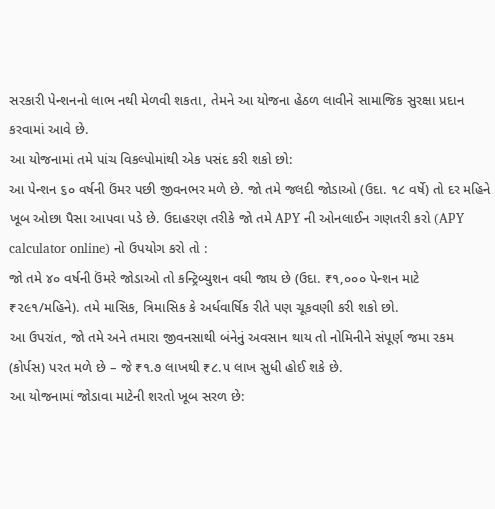સરકારી પેન્શનનો લાભ નથી મેળવી શકતા, તેમને આ યોજના હેઠળ લાવીને સામાજિક સુરક્ષા પ્રદાન કરવામાં આવે છે.
આ યોજનામાં તમે પાંચ વિકલ્પોમાંથી એક પસંદ કરી શકો છો:
આ પેન્શન ૬૦ વર્ષની ઉંમર પછી જીવનભર મળે છે. જો તમે જલદી જોડાઓ (ઉદા. ૧૮ વર્ષે) તો દર મહિને ખૂબ ઓછા પૈસા આપવા પડે છે. ઉદાહરણ તરીકે જો તમે APY ની ઓનલાઈન ગણતરી કરો (APY calculator online) નો ઉપયોગ કરો તો :
જો તમે ૪૦ વર્ષની ઉંમરે જોડાઓ તો કન્ટ્રિબ્યુશન વધી જાય છે (ઉદા. ₹૧,૦૦૦ પેન્શન માટે ₹૨૯૧/મહિને). તમે માસિક, ત્રિમાસિક કે અર્ધવાર્ષિક રીતે પણ ચૂકવણી કરી શકો છો.
આ ઉપરાંત, જો તમે અને તમારા જીવનસાથી બંનેનું અવસાન થાય તો નોમિનીને સંપૂર્ણ જમા રકમ (કોર્પસ) પરત મળે છે – જે ₹૧.૭ લાખથી ₹૮.૫ લાખ સુધી હોઈ શકે છે.
આ યોજનામાં જોડાવા માટેની શરતો ખૂબ સરળ છે: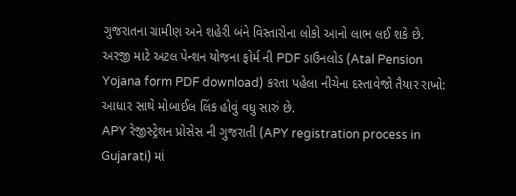ગુજરાતના ગ્રામીણ અને શહેરી બંને વિસ્તારોના લોકો આનો લાભ લઈ શકે છે.
અરજી માટે અટલ પેન્શન યોજના ફોર્મ ની PDF ડાઉનલોડ (Atal Pension Yojana form PDF download) કરતા પહેલા નીચેના દસ્તાવેજો તૈયાર રાખો:
આધાર સાથે મોબાઈલ લિંક હોવું વધુ સારું છે.
APY રેજીસ્ટ્રેશન પ્રોસેસ ની ગુજરાતી (APY registration process in Gujarati) માં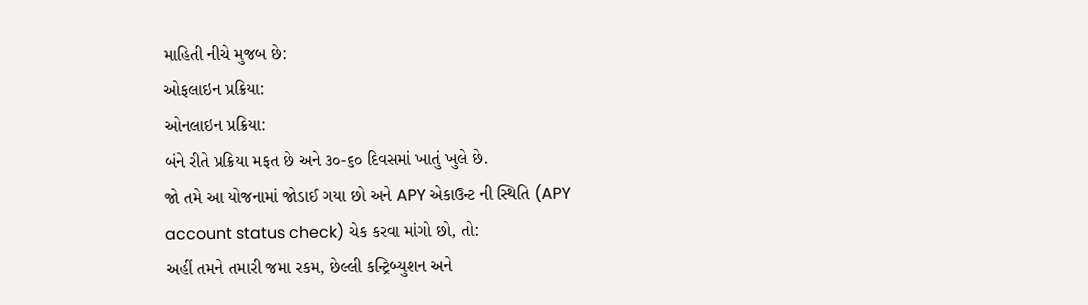માહિતી નીચે મુજબ છે:
ઓફલાઇન પ્રક્રિયા:
ઓનલાઇન પ્રક્રિયા:
બંને રીતે પ્રક્રિયા મફત છે અને ૩૦-૬૦ દિવસમાં ખાતું ખુલે છે.
જો તમે આ યોજનામાં જોડાઈ ગયા છો અને APY એકાઉન્ટ ની સ્થિતિ (APY account status check) ચેક કરવા માંગો છો, તો:
અહીં તમને તમારી જમા રકમ, છેલ્લી કન્ટ્રિબ્યુશન અને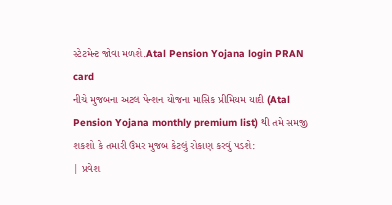સ્ટેટમેન્ટ જોવા મળશે.Atal Pension Yojana login PRAN card
નીચે મુજબના અટલ પેન્શન યોજના માસિક પ્રીમિયમ યાદી (Atal Pension Yojana monthly premium list) થી તમે સમજી શકશો કે તમારી ઉંમર મુજબ કેટલું રોકાણ કરવું પડશે:
| પ્રવેશ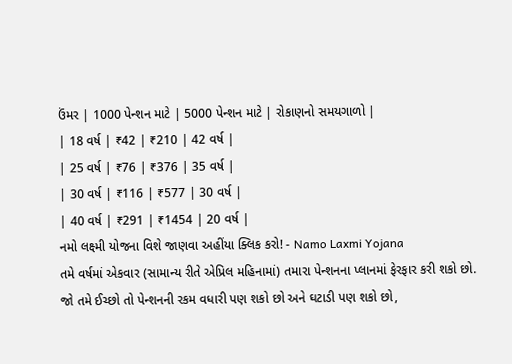ઉંમર | 1000 પેન્શન માટે | 5000 પેન્શન માટે | રોકાણનો સમયગાળો |
| 18 વર્ષ | ₹42 | ₹210 | 42 વર્ષ |
| 25 વર્ષ | ₹76 | ₹376 | 35 વર્ષ |
| 30 વર્ષ | ₹116 | ₹577 | 30 વર્ષ |
| 40 વર્ષ | ₹291 | ₹1454 | 20 વર્ષ |
નમો લક્ષ્મી યોજના વિશે જાણવા અહીંયા ક્લિક કરો! - Namo Laxmi Yojana
તમે વર્ષમાં એકવાર (સામાન્ય રીતે એપ્રિલ મહિનામાં) તમારા પેન્શનના પ્લાનમાં ફેરફાર કરી શકો છો. જો તમે ઈચ્છો તો પેન્શનની રકમ વધારી પણ શકો છો અને ઘટાડી પણ શકો છો,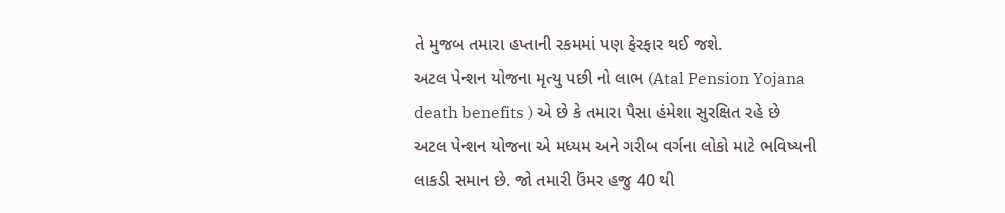તે મુજબ તમારા હપ્તાની રકમમાં પણ ફેરફાર થઈ જશે.
અટલ પેન્શન યોજના મૃત્યુ પછી નો લાભ (Atal Pension Yojana death benefits ) એ છે કે તમારા પૈસા હંમેશા સુરક્ષિત રહે છે
અટલ પેન્શન યોજના એ મધ્યમ અને ગરીબ વર્ગના લોકો માટે ભવિષ્યની લાકડી સમાન છે. જો તમારી ઉંમર હજુ 40 થી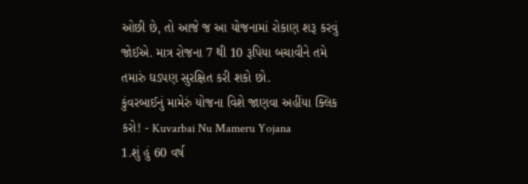ઓછી છે, તો આજે જ આ યોજનામાં રોકાણ શરૂ કરવું જોઈએ. માત્ર રોજના 7 થી 10 રૂપિયા બચાવીને તમે તમારું ઘડપણ સુરક્ષિત કરી શકો છો.
કુંવરબાઈનું મામેરું યોજના વિશે જાણવા અહીંયા ક્લિક કરો! - Kuvarbai Nu Mameru Yojana
1.શું હું 60 વર્ષ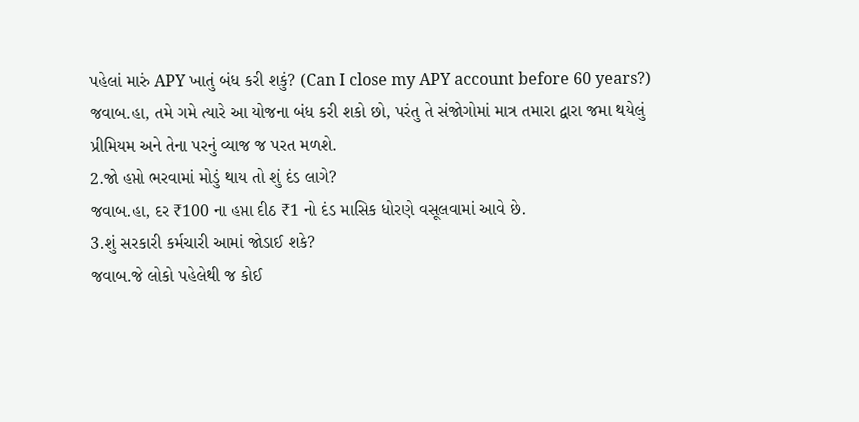પહેલાં મારું APY ખાતું બંધ કરી શકું? (Can I close my APY account before 60 years?)
જવાબ.હા, તમે ગમે ત્યારે આ યોજના બંધ કરી શકો છો, પરંતુ તે સંજોગોમાં માત્ર તમારા દ્વારા જમા થયેલું પ્રીમિયમ અને તેના પરનું વ્યાજ જ પરત મળશે.
2.જો હપ્તો ભરવામાં મોડું થાય તો શું દંડ લાગે?
જવાબ.હા, દર ₹100 ના હપ્તા દીઠ ₹1 નો દંડ માસિક ધોરણે વસૂલવામાં આવે છે.
3.શું સરકારી કર્મચારી આમાં જોડાઈ શકે?
જવાબ.જે લોકો પહેલેથી જ કોઈ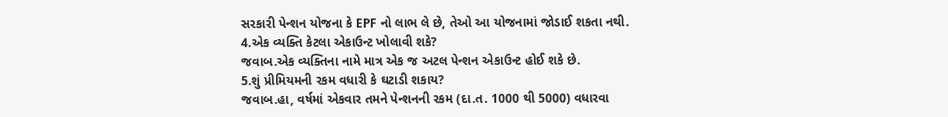સરકારી પેન્શન યોજના કે EPF નો લાભ લે છે, તેઓ આ યોજનામાં જોડાઈ શકતા નથી.
4.એક વ્યક્તિ કેટલા એકાઉન્ટ ખોલાવી શકે?
જવાબ.એક વ્યક્તિના નામે માત્ર એક જ અટલ પેન્શન એકાઉન્ટ હોઈ શકે છે.
5.શું પ્રીમિયમની રકમ વધારી કે ઘટાડી શકાય?
જવાબ.હા, વર્ષમાં એકવાર તમને પેન્શનની રકમ (દા.ત. 1000 થી 5000) વધારવા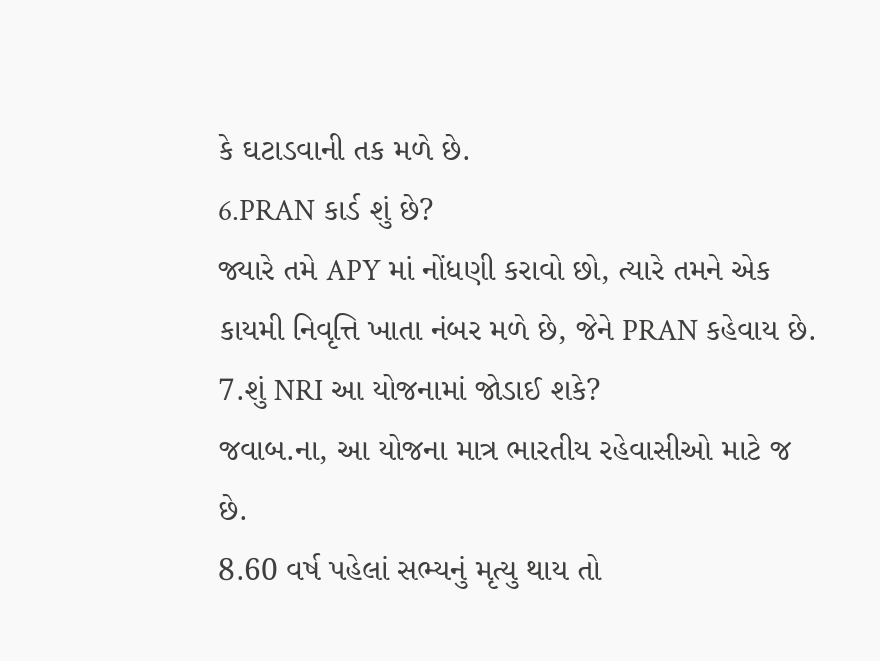કે ઘટાડવાની તક મળે છે.
6.PRAN કાર્ડ શું છે?
જ્યારે તમે APY માં નોંધણી કરાવો છો, ત્યારે તમને એક કાયમી નિવૃત્તિ ખાતા નંબર મળે છે, જેને PRAN કહેવાય છે.
7.શું NRI આ યોજનામાં જોડાઈ શકે?
જવાબ.ના, આ યોજના માત્ર ભારતીય રહેવાસીઓ માટે જ છે.
8.60 વર્ષ પહેલાં સભ્યનું મૃત્યુ થાય તો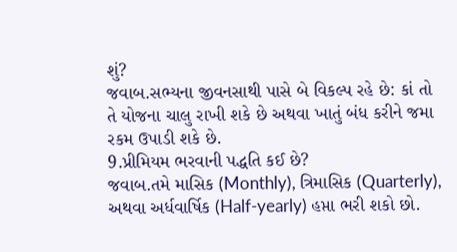શું?
જવાબ.સભ્યના જીવનસાથી પાસે બે વિકલ્પ રહે છે: કાં તો તે યોજના ચાલુ રાખી શકે છે અથવા ખાતું બંધ કરીને જમા રકમ ઉપાડી શકે છે.
9.પ્રીમિયમ ભરવાની પદ્ધતિ કઈ છે?
જવાબ.તમે માસિક (Monthly), ત્રિમાસિક (Quarterly), અથવા અર્ધવાર્ષિક (Half-yearly) હપ્તા ભરી શકો છો.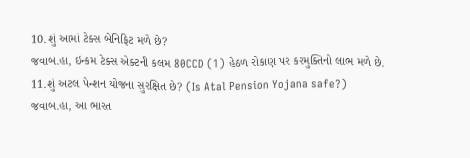10.શું આમાં ટેક્સ બેનિફિટ મળે છે?
જવાબ.હા, ઇન્કમ ટેક્સ એક્ટની કલમ 80CCD (1) હેઠળ રોકાણ પર કરમુક્તિનો લાભ મળે છે.
11.શું અટલ પેન્શન યોજના સુરક્ષિત છે? (Is Atal Pension Yojana safe?)
જવાબ.હા, આ ભારત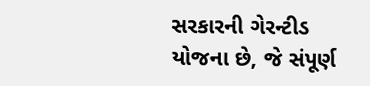સરકારની ગેરન્ટીડ યોજના છે, જે સંપૂર્ણ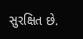સુરક્ષિત છે.